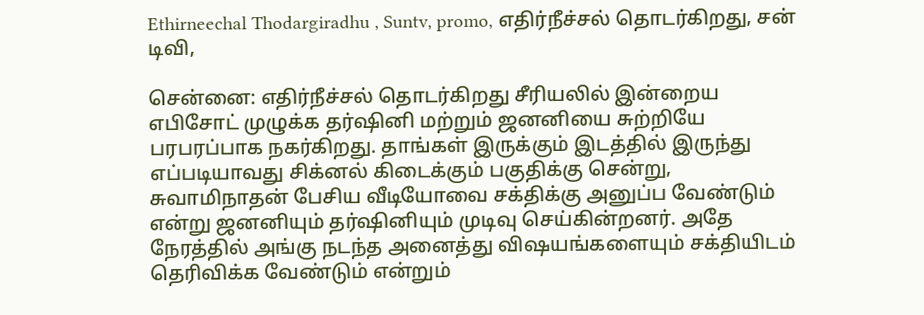Ethirneechal Thodargiradhu , Suntv, promo, எதிர்நீச்சல் தொடர்கிறது, சன் டிவி,

சென்னை: எதிர்நீச்சல் தொடர்கிறது சீரியலில் இன்றைய எபிசோட் முழுக்க தர்ஷினி மற்றும் ஜனனியை சுற்றியே பரபரப்பாக நகர்கிறது. தாங்கள் இருக்கும் இடத்தில் இருந்து எப்படியாவது சிக்னல் கிடைக்கும் பகுதிக்கு சென்று, சுவாமிநாதன் பேசிய வீடியோவை சக்திக்கு அனுப்ப வேண்டும் என்று ஜனனியும் தர்ஷினியும் முடிவு செய்கின்றனர். அதே நேரத்தில் அங்கு நடந்த அனைத்து விஷயங்களையும் சக்தியிடம் தெரிவிக்க வேண்டும் என்றும்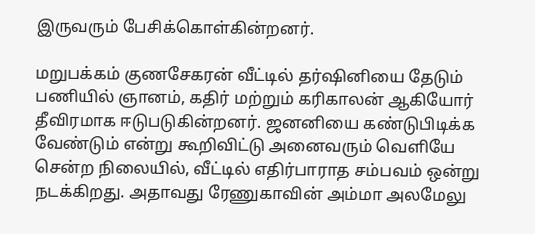இருவரும் பேசிக்கொள்கின்றனர்.

மறுபக்கம் குணசேகரன் வீட்டில் தர்ஷினியை தேடும் பணியில் ஞானம், கதிர் மற்றும் கரிகாலன் ஆகியோர் தீவிரமாக ஈடுபடுகின்றனர். ஜனனியை கண்டுபிடிக்க வேண்டும் என்று கூறிவிட்டு அனைவரும் வெளியே சென்ற நிலையில், வீட்டில் எதிர்பாராத சம்பவம் ஒன்று நடக்கிறது. அதாவது ரேணுகாவின் அம்மா அலமேலு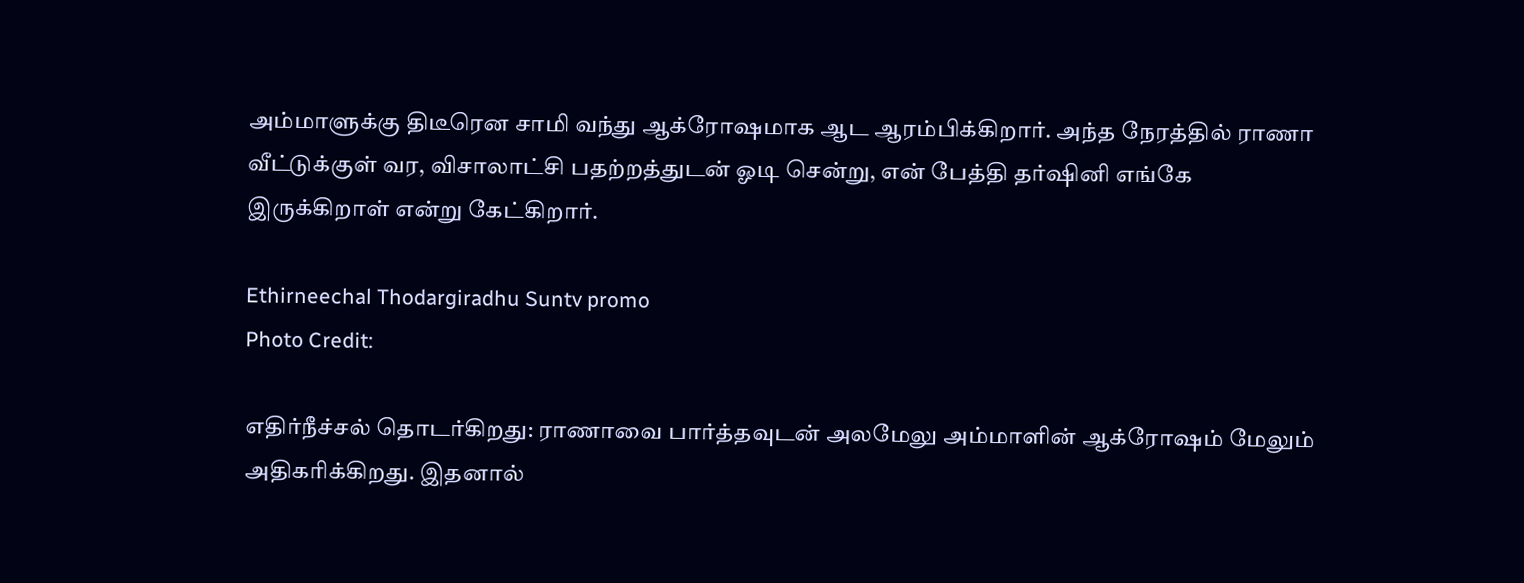அம்மாளுக்கு திடீரென சாமி வந்து ஆக்ரோஷமாக ஆட ஆரம்பிக்கிறார். அந்த நேரத்தில் ராணா வீட்டுக்குள் வர, விசாலாட்சி பதற்றத்துடன் ஓடி சென்று, என் பேத்தி தர்ஷினி எங்கே இருக்கிறாள் என்று கேட்கிறார்.

Ethirneechal Thodargiradhu Suntv promo
Photo Credit:

எதிர்நீச்சல் தொடர்கிறது: ராணாவை பார்த்தவுடன் அலமேலு அம்மாளின் ஆக்ரோஷம் மேலும் அதிகரிக்கிறது. இதனால்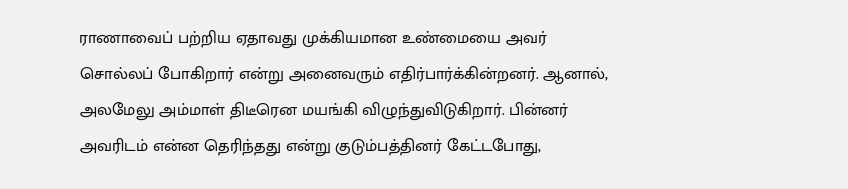ராணாவைப் பற்றிய ஏதாவது முக்கியமான உண்மையை அவர் சொல்லப் போகிறார் என்று அனைவரும் எதிர்பார்க்கின்றனர். ஆனால், அலமேலு அம்மாள் திடீரென மயங்கி விழுந்துவிடுகிறார். பின்னர் அவரிடம் என்ன தெரிந்தது என்று குடும்பத்தினர் கேட்டபோது,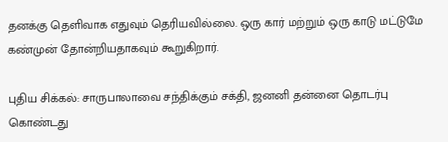தனக்கு தெளிவாக எதுவும் தெரியவில்லை. ஒரு கார் மற்றும் ஒரு காடு மட்டுமே கண்முன் தோன்றியதாகவும் கூறுகிறார்.

புதிய சிக்கல்: சாருபாலாவை சந்திக்கும் சக்தி, ஜனனி தன்னை தொடர்பு கொண்டது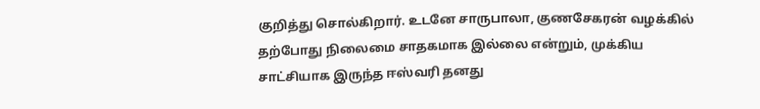குறித்து சொல்கிறார். உடனே சாருபாலா, குணசேகரன் வழக்கில் தற்போது நிலைமை சாதகமாக இல்லை என்றும், முக்கிய சாட்சியாக இருந்த ஈஸ்வரி தனது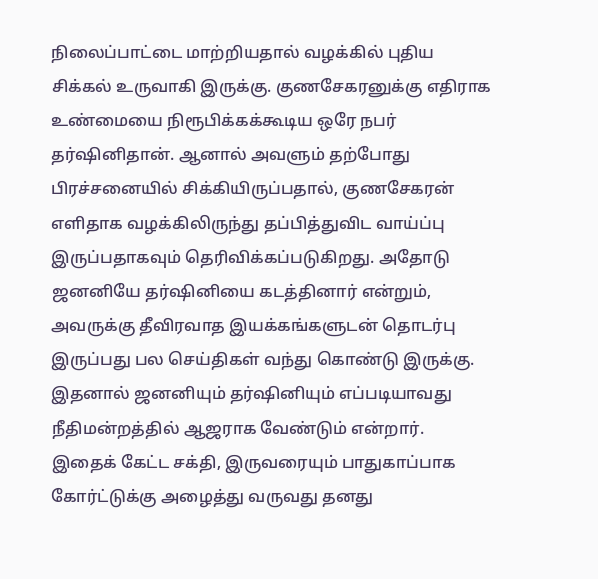நிலைப்பாட்டை மாற்றியதால் வழக்கில் புதிய சிக்கல் உருவாகி இருக்கு. குணசேகரனுக்கு எதிராக உண்மையை நிரூபிக்கக்கூடிய ஒரே நபர் தர்ஷினிதான். ஆனால் அவளும் தற்போது பிரச்சனையில் சிக்கியிருப்பதால், குணசேகரன் எளிதாக வழக்கிலிருந்து தப்பித்துவிட வாய்ப்பு இருப்பதாகவும் தெரிவிக்கப்படுகிறது. அதோடு ஜனனியே தர்ஷினியை கடத்தினார் என்றும், அவருக்கு தீவிரவாத இயக்கங்களுடன் தொடர்பு இருப்பது பல செய்திகள் வந்து கொண்டு இருக்கு. இதனால் ஜனனியும் தர்ஷினியும் எப்படியாவது நீதிமன்றத்தில் ஆஜராக வேண்டும் என்றார். இதைக் கேட்ட சக்தி, இருவரையும் பாதுகாப்பாக கோர்ட்டுக்கு அழைத்து வருவது தனது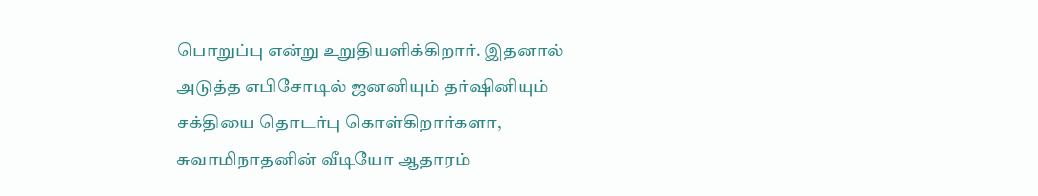பொறுப்பு என்று உறுதியளிக்கிறார். இதனால் அடுத்த எபிசோடில் ஜனனியும் தர்ஷினியும் சக்தியை தொடர்பு கொள்கிறார்களா, சுவாமிநாதனின் வீடியோ ஆதாரம்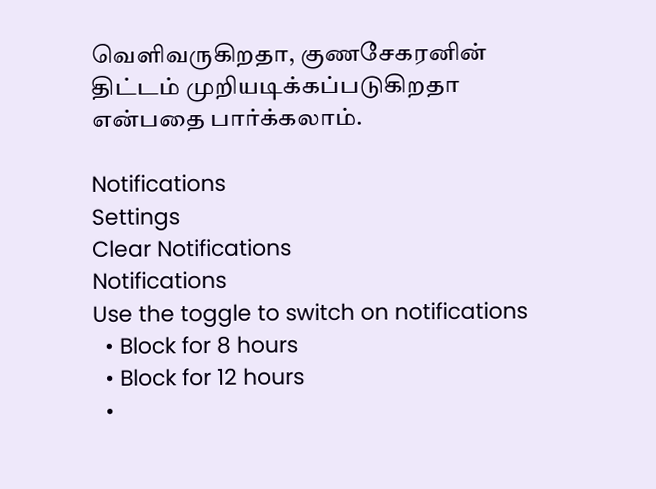வெளிவருகிறதா, குணசேகரனின் திட்டம் முறியடிக்கப்படுகிறதா என்பதை பார்க்கலாம்.

Notifications
Settings
Clear Notifications
Notifications
Use the toggle to switch on notifications
  • Block for 8 hours
  • Block for 12 hours
  •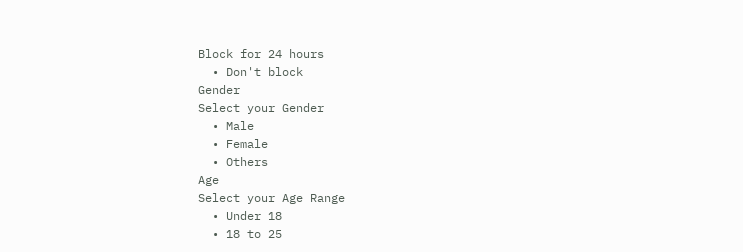Block for 24 hours
  • Don't block
Gender
Select your Gender
  • Male
  • Female
  • Others
Age
Select your Age Range
  • Under 18
  • 18 to 25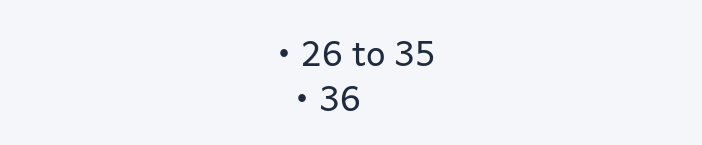• 26 to 35
  • 36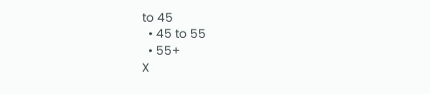to 45
  • 45 to 55
  • 55+
X